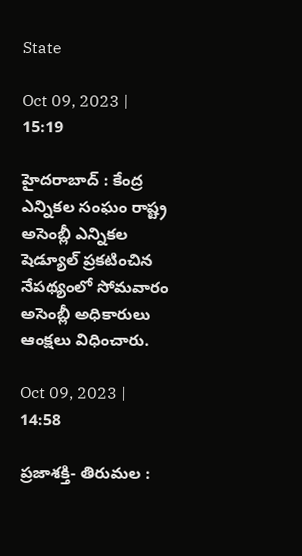State

Oct 09, 2023 | 15:19

హైదరాబాద్‌ : కేంద్ర ఎన్నికల సంఘం రాష్ట్ర అసెంబ్లీ ఎన్నికల షెడ్యూల్‌ ప్రకటించిన నేపథ్యంలో సోమవారం అసెంబ్లీ అధికారులు ఆంక్షలు విధించారు.

Oct 09, 2023 | 14:58

ప్రజాశక్తి- తిరుమల :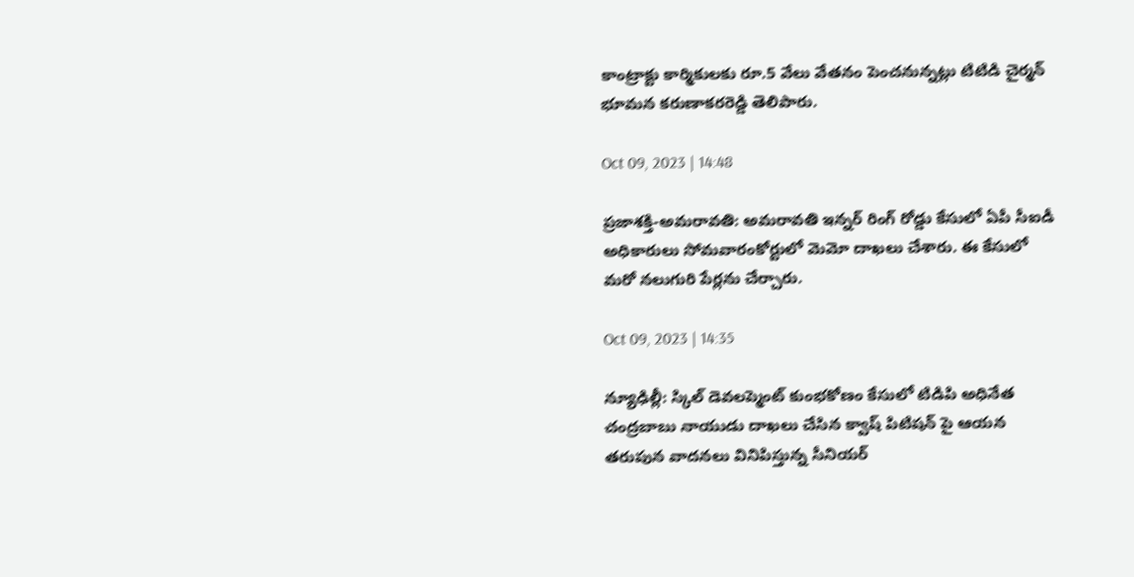కాంట్రాక్టు కార్మికులకు రూ.5 వేలు వేతనం పెంచనున్నట్లు టిటిడి చైర్మన్‌ భూమన కరుణాకరరెడ్డి తెలిపారు.

Oct 09, 2023 | 14:48

ప్రజాశక్తి-అమరావతి: అమరావతి ఇన్నర్‌ రింగ్‌ రోడ్డు కేసులో ఏపీ సీఐడీ అధికారులు సోమవారంకోర్టులో మెమో దాఖలు చేశారు. ఈ కేసులో మరో నలుగురి పేర్లను చేర్చారు.

Oct 09, 2023 | 14:35

న్యూఢిల్లీ: స్కిల్ డెవలప్మెంట్ కుంభకోణం కేసులో టిడిపి అధినేత చంద్రబాబు నాయుడు దాఖలు చేసిన క్వాష్ పిటిషన్ పై ఆయన తరుపున వాదనలు వినిపిస్తున్న సీనియర్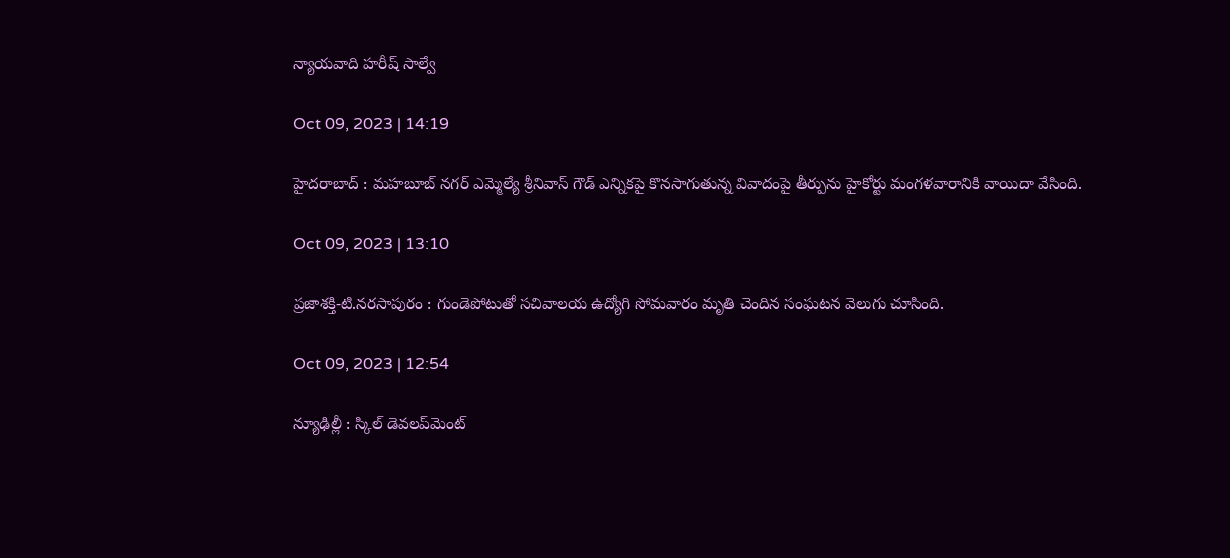న్యాయవాది హరీష్ సాల్వే

Oct 09, 2023 | 14:19

హైదరాబాద్‌ : మహబూబ్‌ నగర్‌ ఎమ్మెల్యే శ్రీనివాస్‌ గౌడ్‌ ఎన్నికపై కొనసాగుతున్న వివాదంపై తీర్పును హైకోర్టు మంగళవారానికి వాయిదా వేసింది.

Oct 09, 2023 | 13:10

ప్రజాశక్తి-టి.నరసాపురం : గుండెపోటుతో సచివాలయ ఉద్యోగి సోమవారం మృతి చెందిన సంఘటన వెలుగు చూసింది.

Oct 09, 2023 | 12:54

న్యూఢిల్లీ : స్కిల్‌ డెవలప్‌మెంట్‌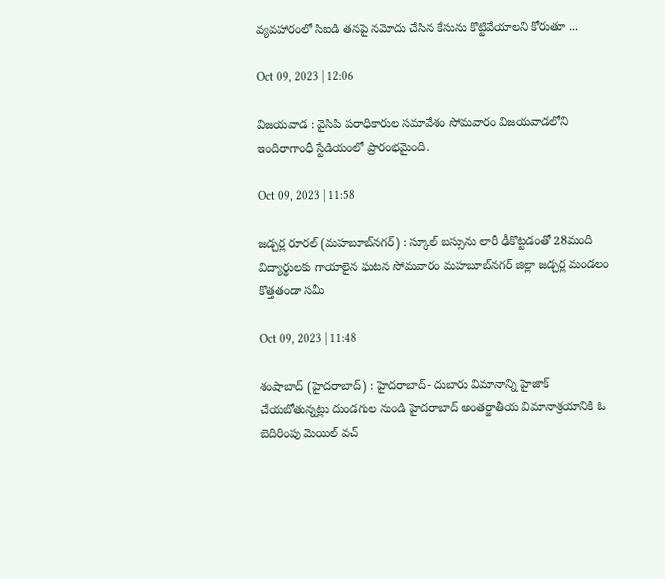వ్యవహారంలో సిఐడి తనపై నమోదు చేసిన కేసును కొట్టివేయాలని కోరుతూ ...

Oct 09, 2023 | 12:06

విజయవాడ : వైసిపి పరాధికారుల సమావేశం సోమవారం విజయవాడలోని ఇందిరాగాంధీ స్టేడియంలో ప్రారంభమైంది.

Oct 09, 2023 | 11:58

జడ్చర్ల రూరల్‌ (మహబూబ్‌నగర్‌) : స్కూల్‌ బస్సును లారీ ఢీకొట్టడంతో 28మంది విద్యార్థులకు గాయాలైన ఘటన సోమవారం మహబూబ్‌నగర్‌ జిల్లా జడ్చర్ల మండలం కొత్తతండా సమీ

Oct 09, 2023 | 11:48

శంషాబాద్‌ (హైదరాబాద్‌) : హైదరాబాద్‌- దుబారు విమానాన్ని హైజాక్‌ చేయబోతున్నట్లు దుండగుల నుండి హైదరాబాద్‌ అంతర్జాతీయ విమానాశ్రయానికి ఓ బెదిరింపు మెయిల్‌ వచ్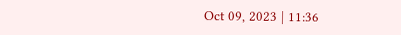Oct 09, 2023 | 11:36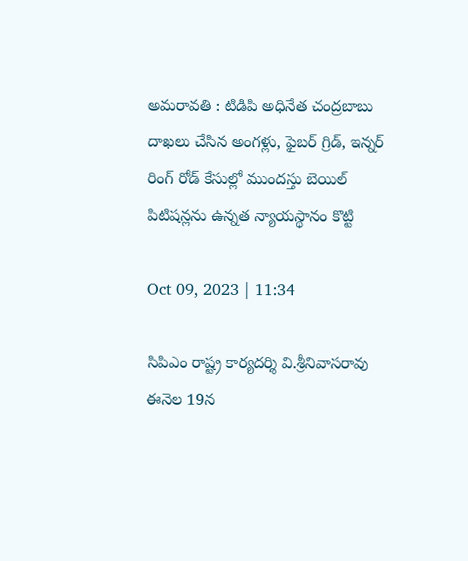అమరావతి : టిడిపి అధినేత చంద్రబాబు దాఖలు చేసిన అంగళ్లు, ఫైబర్‌ గ్రిడ్‌, ఇన్నర్‌ రింగ్‌ రోడ్‌ కేసుల్లో ముందస్తు బెయిల్‌ పిటిషన్లను ఉన్నత న్యాయస్థానం కొట్టి

Oct 09, 2023 | 11:34

సిపిఎం రాష్ట్ర కార్యదర్శి వి.శ్రీనివాసరావు ఈనెల 19న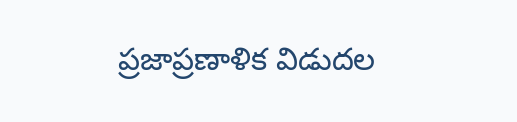ప్రజాప్రణాళిక విడుదల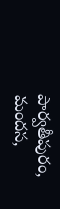పార్వతీపురం, మందస,